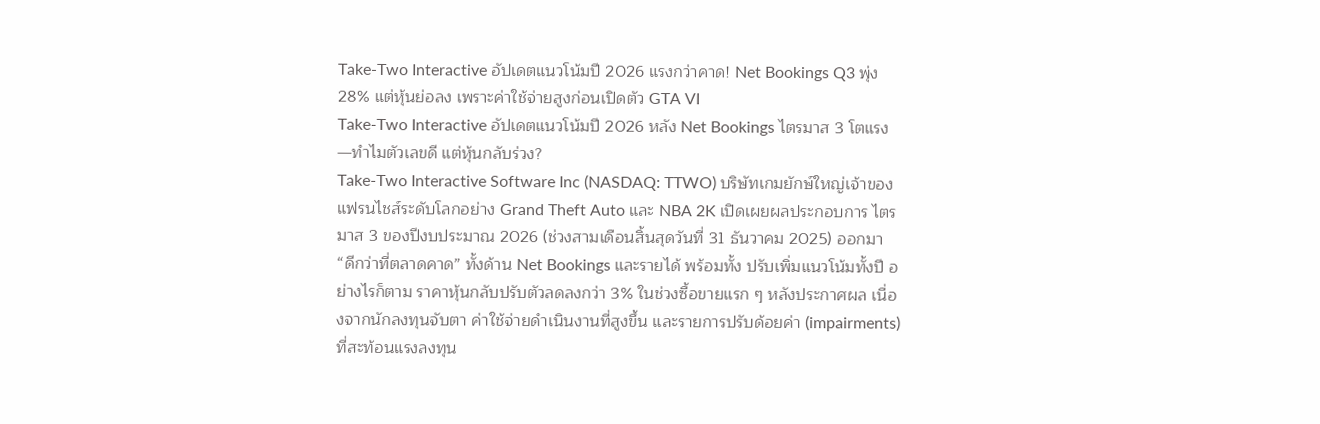Take-Two Interactive อัปเดตแนวโน้มปี 2026 แรงกว่าคาด! Net Bookings Q3 พุ่ง 28% แต่หุ้นย่อลง เพราะค่าใช้จ่ายสูงก่อนเปิดตัว GTA VI
Take-Two Interactive อัปเดตแนวโน้มปี 2026 หลัง Net Bookings ไตรมาส 3 โตแรง—ทำไมตัวเลขดี แต่หุ้นกลับร่วง?
Take-Two Interactive Software Inc (NASDAQ: TTWO) บริษัทเกมยักษ์ใหญ่เจ้าของแฟรนไชส์ระดับโลกอย่าง Grand Theft Auto และ NBA 2K เปิดเผยผลประกอบการ ไตรมาส 3 ของปีงบประมาณ 2026 (ช่วงสามเดือนสิ้นสุดวันที่ 31 ธันวาคม 2025) ออกมา “ดีกว่าที่ตลาดคาด” ทั้งด้าน Net Bookings และรายได้ พร้อมทั้ง ปรับเพิ่มแนวโน้มทั้งปี อย่างไรก็ตาม ราคาหุ้นกลับปรับตัวลดลงกว่า 3% ในช่วงซื้อขายแรก ๆ หลังประกาศผล เนื่องจากนักลงทุนจับตา ค่าใช้จ่ายดำเนินงานที่สูงขึ้น และรายการปรับด้อยค่า (impairments) ที่สะท้อนแรงลงทุน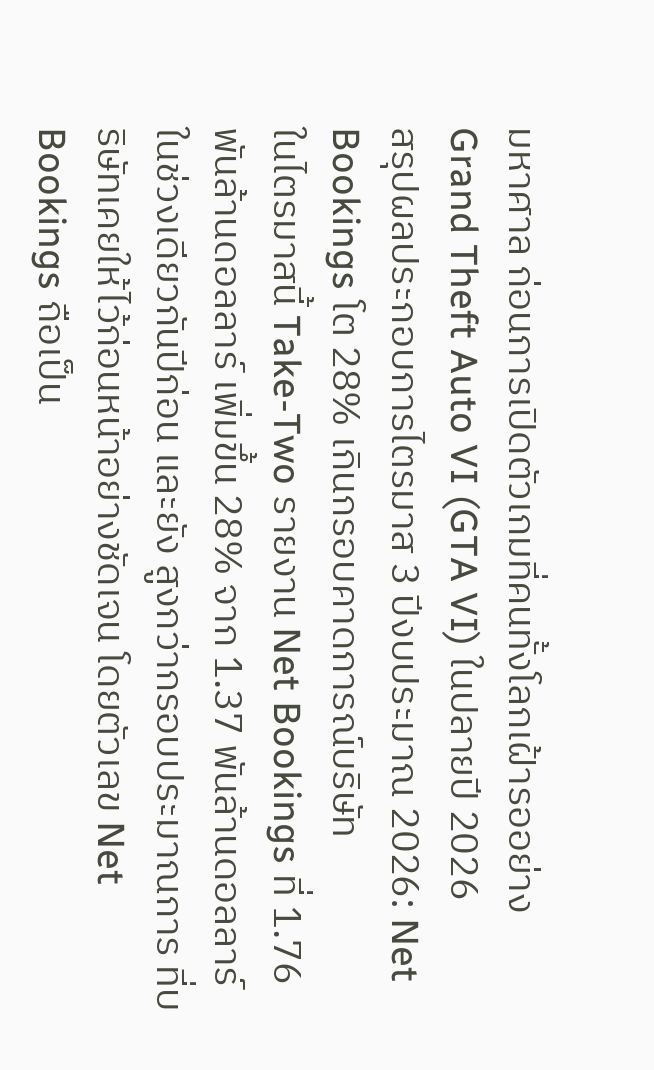มหาศาล ก่อนการเปิดตัวเกมที่คนทั้งโลกเฝ้ารออย่าง Grand Theft Auto VI (GTA VI) ในปลายปี 2026
สรุปผลประกอบการไตรมาส 3 ปีงบประมาณ 2026: Net Bookings โต 28% เกินกรอบคาดการณ์บริษัท
ในไตรมาสนี้ Take-Two รายงาน Net Bookings ที่ 1.76 พันล้านดอลลาร์ เพิ่มขึ้น 28% จาก 1.37 พันล้านดอลลาร์ ในช่วงเดียวกันปีก่อน และยัง สูงกว่ากรอบประมาณการ ที่บริษัทเคยให้ไว้ก่อนหน้าอย่างชัดเจน โดยตัวเลข Net Bookings ถือเป็น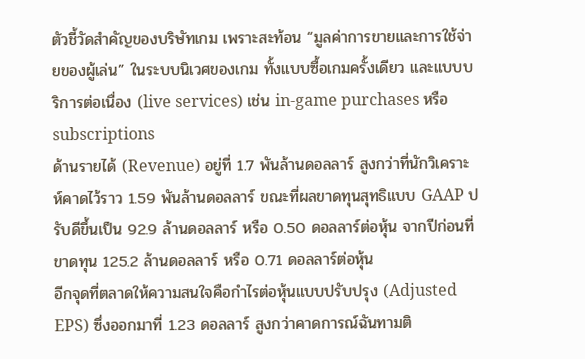ตัวชี้วัดสำคัญของบริษัทเกม เพราะสะท้อน “มูลค่าการขายและการใช้จ่ายของผู้เล่น” ในระบบนิเวศของเกม ทั้งแบบซื้อเกมครั้งเดียว และแบบบริการต่อเนื่อง (live services) เช่น in-game purchases หรือ subscriptions
ด้านรายได้ (Revenue) อยู่ที่ 1.7 พันล้านดอลลาร์ สูงกว่าที่นักวิเคราะห์คาดไว้ราว 1.59 พันล้านดอลลาร์ ขณะที่ผลขาดทุนสุทธิแบบ GAAP ปรับดีขึ้นเป็น 92.9 ล้านดอลลาร์ หรือ 0.50 ดอลลาร์ต่อหุ้น จากปีก่อนที่ขาดทุน 125.2 ล้านดอลลาร์ หรือ 0.71 ดอลลาร์ต่อหุ้น
อีกจุดที่ตลาดให้ความสนใจคือกำไรต่อหุ้นแบบปรับปรุง (Adjusted EPS) ซึ่งออกมาที่ 1.23 ดอลลาร์ สูงกว่าคาดการณ์ฉันทามติ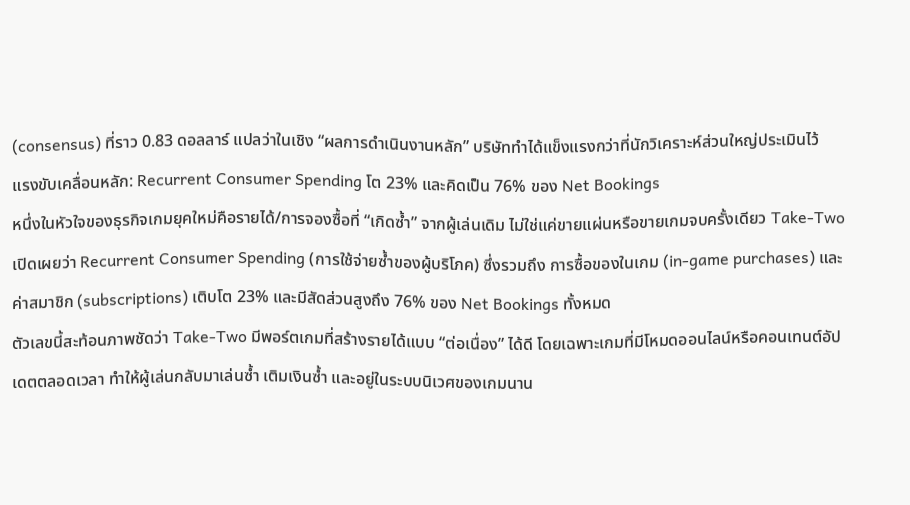(consensus) ที่ราว 0.83 ดอลลาร์ แปลว่าในเชิง “ผลการดำเนินงานหลัก” บริษัททำได้แข็งแรงกว่าที่นักวิเคราะห์ส่วนใหญ่ประเมินไว้
แรงขับเคลื่อนหลัก: Recurrent Consumer Spending โต 23% และคิดเป็น 76% ของ Net Bookings
หนึ่งในหัวใจของธุรกิจเกมยุคใหม่คือรายได้/การจองซื้อที่ “เกิดซ้ำ” จากผู้เล่นเดิม ไม่ใช่แค่ขายแผ่นหรือขายเกมจบครั้งเดียว Take-Two เปิดเผยว่า Recurrent Consumer Spending (การใช้จ่ายซ้ำของผู้บริโภค) ซึ่งรวมถึง การซื้อของในเกม (in-game purchases) และ ค่าสมาชิก (subscriptions) เติบโต 23% และมีสัดส่วนสูงถึง 76% ของ Net Bookings ทั้งหมด
ตัวเลขนี้สะท้อนภาพชัดว่า Take-Two มีพอร์ตเกมที่สร้างรายได้แบบ “ต่อเนื่อง” ได้ดี โดยเฉพาะเกมที่มีโหมดออนไลน์หรือคอนเทนต์อัปเดตตลอดเวลา ทำให้ผู้เล่นกลับมาเล่นซ้ำ เติมเงินซ้ำ และอยู่ในระบบนิเวศของเกมนาน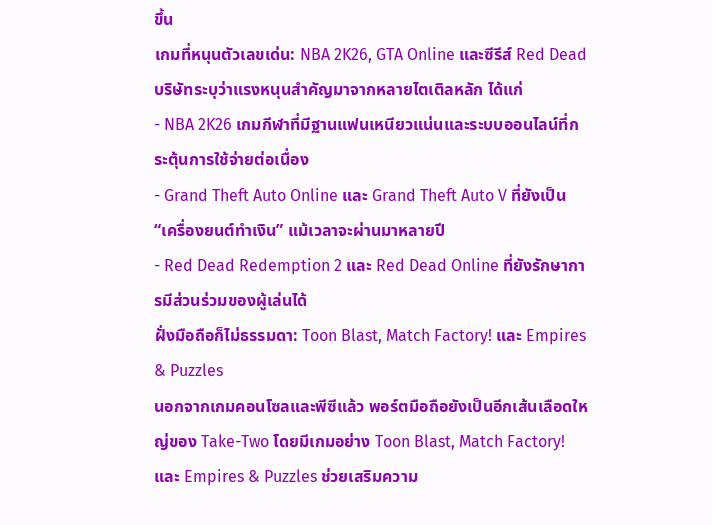ขึ้น
เกมที่หนุนตัวเลขเด่น: NBA 2K26, GTA Online และซีรีส์ Red Dead
บริษัทระบุว่าแรงหนุนสำคัญมาจากหลายไตเติลหลัก ได้แก่
- NBA 2K26 เกมกีฬาที่มีฐานแฟนเหนียวแน่นและระบบออนไลน์ที่กระตุ้นการใช้จ่ายต่อเนื่อง
- Grand Theft Auto Online และ Grand Theft Auto V ที่ยังเป็น “เครื่องยนต์ทำเงิน” แม้เวลาจะผ่านมาหลายปี
- Red Dead Redemption 2 และ Red Dead Online ที่ยังรักษาการมีส่วนร่วมของผู้เล่นได้
ฝั่งมือถือก็ไม่ธรรมดา: Toon Blast, Match Factory! และ Empires & Puzzles
นอกจากเกมคอนโซลและพีซีแล้ว พอร์ตมือถือยังเป็นอีกเส้นเลือดใหญ่ของ Take-Two โดยมีเกมอย่าง Toon Blast, Match Factory! และ Empires & Puzzles ช่วยเสริมความ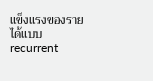แข็งแรงของรายได้แบบ recurrent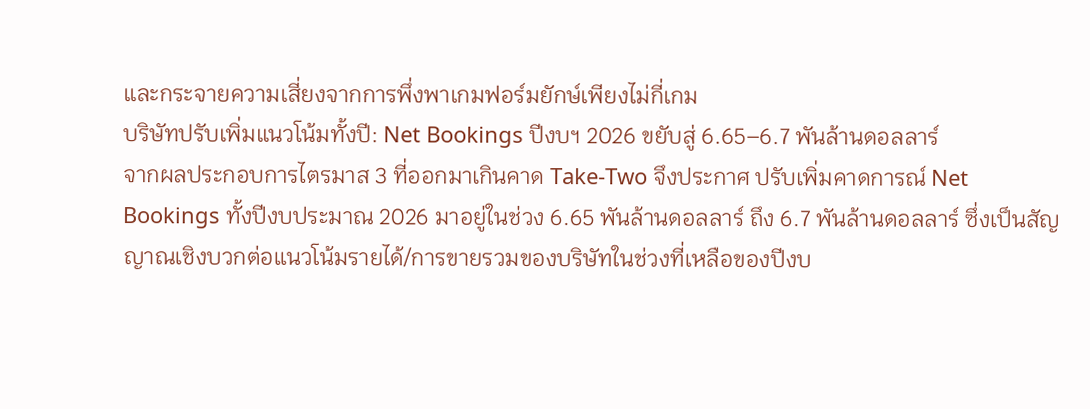และกระจายความเสี่ยงจากการพึ่งพาเกมฟอร์มยักษ์เพียงไม่กี่เกม
บริษัทปรับเพิ่มแนวโน้มทั้งปี: Net Bookings ปีงบฯ 2026 ขยับสู่ 6.65–6.7 พันล้านดอลลาร์
จากผลประกอบการไตรมาส 3 ที่ออกมาเกินคาด Take-Two จึงประกาศ ปรับเพิ่มคาดการณ์ Net Bookings ทั้งปีงบประมาณ 2026 มาอยู่ในช่วง 6.65 พันล้านดอลลาร์ ถึง 6.7 พันล้านดอลลาร์ ซึ่งเป็นสัญญาณเชิงบวกต่อแนวโน้มรายได้/การขายรวมของบริษัทในช่วงที่เหลือของปีงบ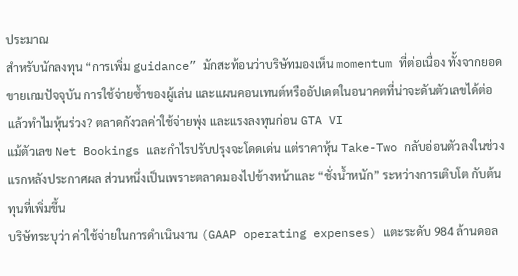ประมาณ
สำหรับนักลงทุน “การเพิ่ม guidance” มักสะท้อนว่าบริษัทมองเห็น momentum ที่ต่อเนื่อง ทั้งจากยอดขายเกมปัจจุบัน การใช้จ่ายซ้ำของผู้เล่น และแผนคอนเทนต์หรืออัปเดตในอนาคตที่น่าจะดันตัวเลขได้ต่อ
แล้วทำไมหุ้นร่วง? ตลาดกังวลค่าใช้จ่ายพุ่ง และแรงลงทุนก่อน GTA VI
แม้ตัวเลข Net Bookings และกำไรปรับปรุงจะโดดเด่น แต่ราคาหุ้น Take-Two กลับอ่อนตัวลงในช่วงแรกหลังประกาศผล ส่วนหนึ่งเป็นเพราะตลาดมองไปข้างหน้าและ “ชั่งน้ำหนัก” ระหว่างการเติบโต กับต้นทุนที่เพิ่มขึ้น
บริษัทระบุว่า ค่าใช้จ่ายในการดำเนินงาน (GAAP operating expenses) แตะระดับ 984 ล้านดอล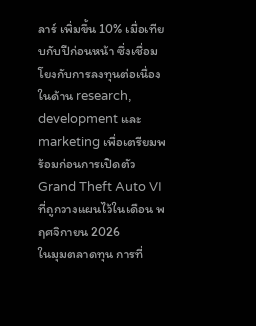ลาร์ เพิ่มขึ้น 10% เมื่อเทียบกับปีก่อนหน้า ซึ่งเชื่อมโยงกับการลงทุนต่อเนื่องในด้าน research, development และ marketing เพื่อเตรียมพร้อมก่อนการเปิดตัว Grand Theft Auto VI ที่ถูกวางแผนไว้ในเดือน พฤศจิกายน 2026
ในมุมตลาดทุน การที่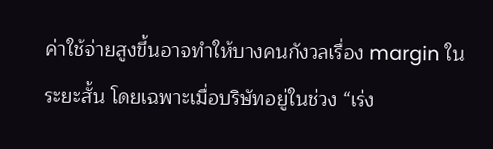ค่าใช้จ่ายสูงขึ้นอาจทำให้บางคนกังวลเรื่อง margin ในระยะสั้น โดยเฉพาะเมื่อบริษัทอยู่ในช่วง “เร่ง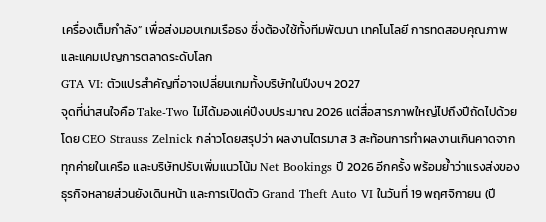เครื่องเต็มกำลัง” เพื่อส่งมอบเกมเรือธง ซึ่งต้องใช้ทั้งทีมพัฒนา เทคโนโลยี การทดสอบคุณภาพ และแคมเปญการตลาดระดับโลก
GTA VI: ตัวแปรสำคัญที่อาจเปลี่ยนเกมทั้งบริษัทในปีงบฯ 2027
จุดที่น่าสนใจคือ Take-Two ไม่ได้มองแค่ปีงบประมาณ 2026 แต่สื่อสารภาพใหญ่ไปถึงปีถัดไปด้วย โดย CEO Strauss Zelnick กล่าวโดยสรุปว่า ผลงานไตรมาส 3 สะท้อนการทำผลงานเกินคาดจากทุกค่ายในเครือ และบริษัทปรับเพิ่มแนวโน้ม Net Bookings ปี 2026 อีกครั้ง พร้อมย้ำว่าแรงส่งของธุรกิจหลายส่วนยังเดินหน้า และการเปิดตัว Grand Theft Auto VI ในวันที่ 19 พฤศจิกายน (ปี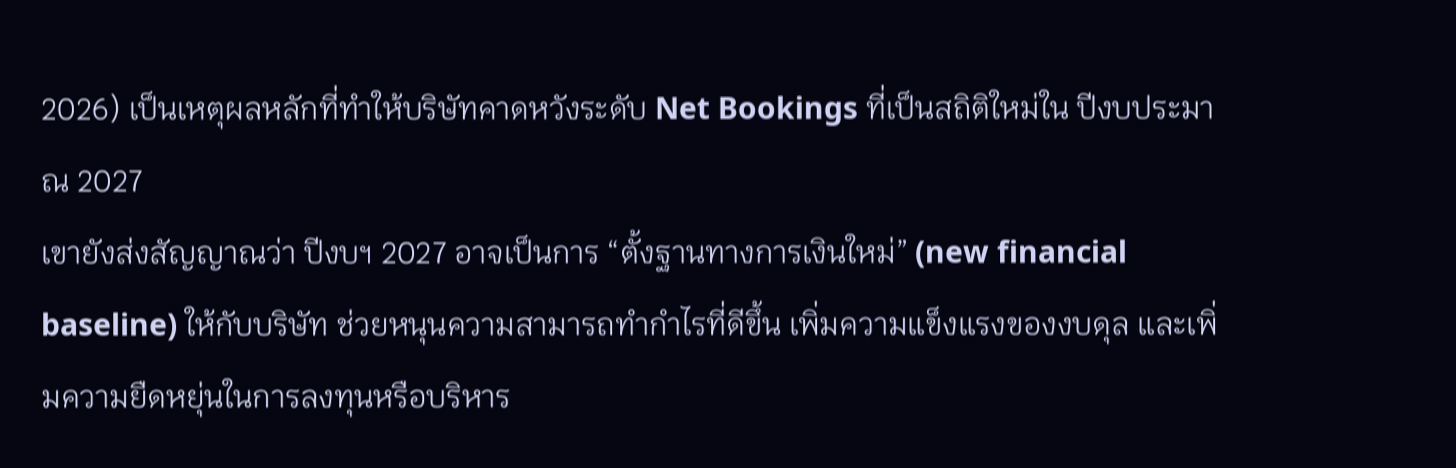2026) เป็นเหตุผลหลักที่ทำให้บริษัทคาดหวังระดับ Net Bookings ที่เป็นสถิติใหม่ใน ปีงบประมาณ 2027
เขายังส่งสัญญาณว่า ปีงบฯ 2027 อาจเป็นการ “ตั้งฐานทางการเงินใหม่” (new financial baseline) ให้กับบริษัท ช่วยหนุนความสามารถทำกำไรที่ดีขึ้น เพิ่มความแข็งแรงของงบดุล และเพิ่มความยืดหยุ่นในการลงทุนหรือบริหาร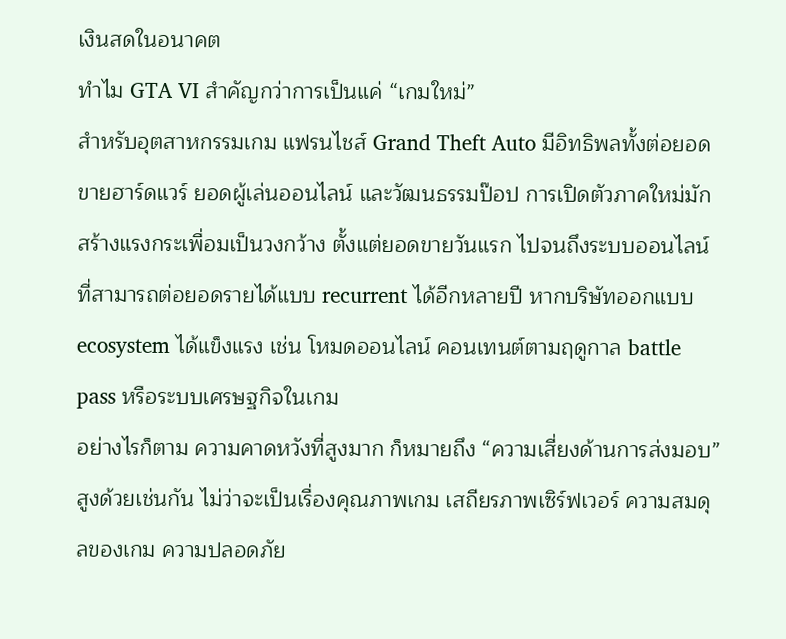เงินสดในอนาคต
ทำไม GTA VI สำคัญกว่าการเป็นแค่ “เกมใหม่”
สำหรับอุตสาหกรรมเกม แฟรนไชส์ Grand Theft Auto มีอิทธิพลทั้งต่อยอดขายฮาร์ดแวร์ ยอดผู้เล่นออนไลน์ และวัฒนธรรมป๊อป การเปิดตัวภาคใหม่มักสร้างแรงกระเพื่อมเป็นวงกว้าง ตั้งแต่ยอดขายวันแรก ไปจนถึงระบบออนไลน์ที่สามารถต่อยอดรายได้แบบ recurrent ได้อีกหลายปี หากบริษัทออกแบบ ecosystem ได้แข็งแรง เช่น โหมดออนไลน์ คอนเทนต์ตามฤดูกาล battle pass หรือระบบเศรษฐกิจในเกม
อย่างไรก็ตาม ความคาดหวังที่สูงมาก ก็หมายถึง “ความเสี่ยงด้านการส่งมอบ” สูงด้วยเช่นกัน ไม่ว่าจะเป็นเรื่องคุณภาพเกม เสถียรภาพเซิร์ฟเวอร์ ความสมดุลของเกม ความปลอดภัย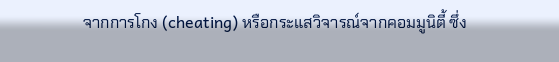จากการโกง (cheating) หรือกระแสวิจารณ์จากคอมมูนิตี้ ซึ่ง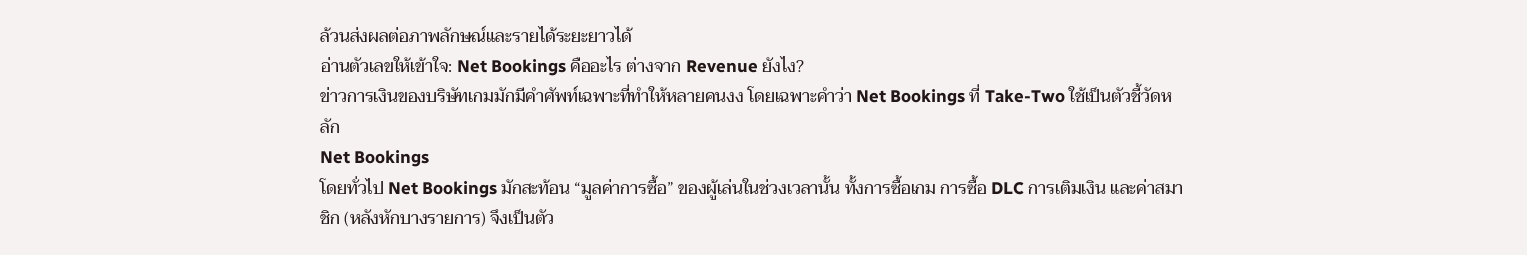ล้วนส่งผลต่อภาพลักษณ์และรายได้ระยะยาวได้
อ่านตัวเลขให้เข้าใจ: Net Bookings คืออะไร ต่างจาก Revenue ยังไง?
ข่าวการเงินของบริษัทเกมมักมีคำศัพท์เฉพาะที่ทำให้หลายคนงง โดยเฉพาะคำว่า Net Bookings ที่ Take-Two ใช้เป็นตัวชี้วัดหลัก
Net Bookings
โดยทั่วไป Net Bookings มักสะท้อน “มูลค่าการซื้อ” ของผู้เล่นในช่วงเวลานั้น ทั้งการซื้อเกม การซื้อ DLC การเติมเงิน และค่าสมาชิก (หลังหักบางรายการ) จึงเป็นตัว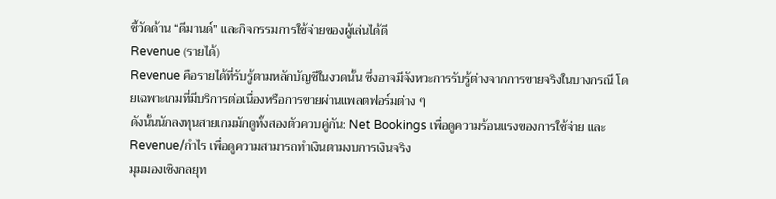ชี้วัดด้าน “ดีมานด์” และกิจกรรมการใช้จ่ายของผู้เล่นได้ดี
Revenue (รายได้)
Revenue คือรายได้ที่รับรู้ตามหลักบัญชีในงวดนั้น ซึ่งอาจมีจังหวะการรับรู้ต่างจากการขายจริงในบางกรณี โดยเฉพาะเกมที่มีบริการต่อเนื่องหรือการขายผ่านแพลตฟอร์มต่าง ๆ
ดังนั้นนักลงทุนสายเกมมักดูทั้งสองตัวควบคู่กัน: Net Bookings เพื่อดูความร้อนแรงของการใช้จ่าย และ Revenue/กำไร เพื่อดูความสามารถทำเงินตามงบการเงินจริง
มุมมองเชิงกลยุท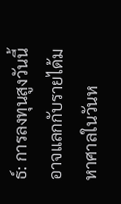ธ์: การลงทุนสูงวันนี้ อาจแลกกับรายได้มหาศาลในวันห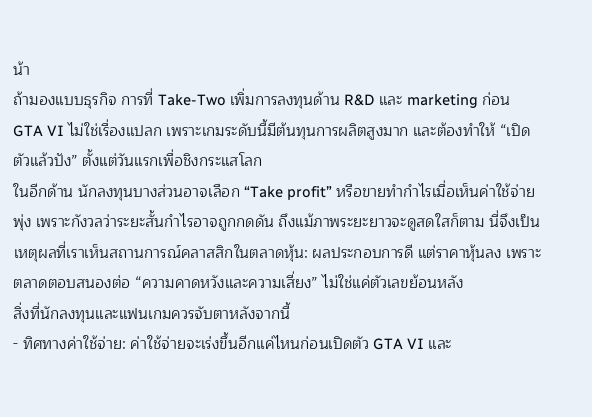น้า
ถ้ามองแบบธุรกิจ การที่ Take-Two เพิ่มการลงทุนด้าน R&D และ marketing ก่อน GTA VI ไม่ใช่เรื่องแปลก เพราะเกมระดับนี้มีต้นทุนการผลิตสูงมาก และต้องทำให้ “เปิดตัวแล้วปัง” ตั้งแต่วันแรกเพื่อชิงกระแสโลก
ในอีกด้าน นักลงทุนบางส่วนอาจเลือก “Take profit” หรือขายทำกำไรเมื่อเห็นค่าใช้จ่ายพุ่ง เพราะกังวลว่าระยะสั้นกำไรอาจถูกกดดัน ถึงแม้ภาพระยะยาวจะดูสดใสก็ตาม นี่จึงเป็นเหตุผลที่เราเห็นสถานการณ์คลาสสิกในตลาดหุ้น: ผลประกอบการดี แต่ราคาหุ้นลง เพราะตลาดตอบสนองต่อ “ความคาดหวังและความเสี่ยง” ไม่ใช่แค่ตัวเลขย้อนหลัง
สิ่งที่นักลงทุนและแฟนเกมควรจับตาหลังจากนี้
- ทิศทางค่าใช้จ่าย: ค่าใช้จ่ายจะเร่งขึ้นอีกแค่ไหนก่อนเปิดตัว GTA VI และ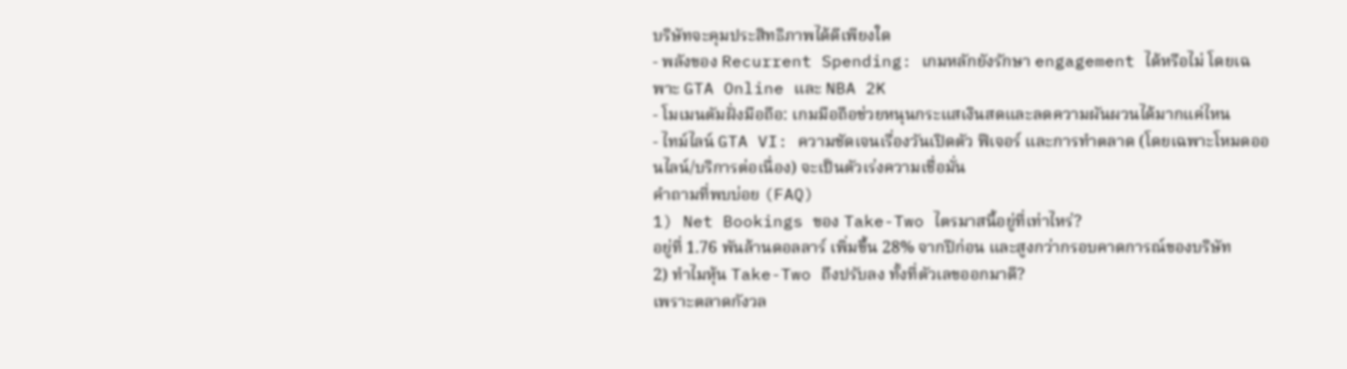บริษัทจะคุมประสิทธิภาพได้ดีเพียงใด
- พลังของ Recurrent Spending: เกมหลักยังรักษา engagement ได้หรือไม่ โดยเฉพาะ GTA Online และ NBA 2K
- โมเมนตัมฝั่งมือถือ: เกมมือถือช่วยหนุนกระแสเงินสดและลดความผันผวนได้มากแค่ไหน
- ไทม์ไลน์ GTA VI: ความชัดเจนเรื่องวันเปิดตัว ฟีเจอร์ และการทำตลาด (โดยเฉพาะโหมดออนไลน์/บริการต่อเนื่อง) จะเป็นตัวเร่งความเชื่อมั่น
คำถามที่พบบ่อย (FAQ)
1) Net Bookings ของ Take-Two ไตรมาสนี้อยู่ที่เท่าไหร่?
อยู่ที่ 1.76 พันล้านดอลลาร์ เพิ่มขึ้น 28% จากปีก่อน และสูงกว่ากรอบคาดการณ์ของบริษัท
2) ทำไมหุ้น Take-Two ถึงปรับลง ทั้งที่ตัวเลขออกมาดี?
เพราะตลาดกังวล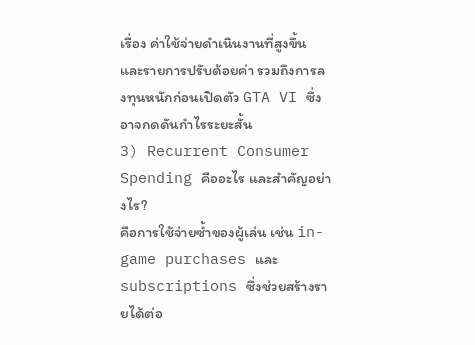เรื่อง ค่าใช้จ่ายดำเนินงานที่สูงขึ้น และรายการปรับด้อยค่า รวมถึงการลงทุนหนักก่อนเปิดตัว GTA VI ซึ่งอาจกดดันกำไรระยะสั้น
3) Recurrent Consumer Spending คืออะไร และสำคัญอย่างไร?
คือการใช้จ่ายซ้ำของผู้เล่น เช่น in-game purchases และ subscriptions ซึ่งช่วยสร้างรายได้ต่อ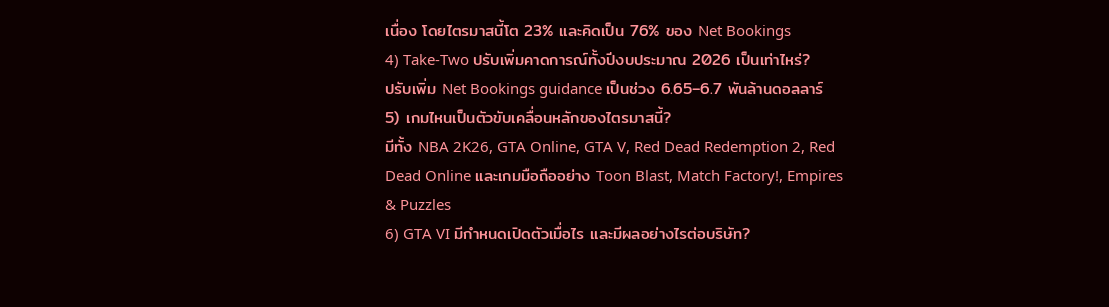เนื่อง โดยไตรมาสนี้โต 23% และคิดเป็น 76% ของ Net Bookings
4) Take-Two ปรับเพิ่มคาดการณ์ทั้งปีงบประมาณ 2026 เป็นเท่าไหร่?
ปรับเพิ่ม Net Bookings guidance เป็นช่วง 6.65–6.7 พันล้านดอลลาร์
5) เกมไหนเป็นตัวขับเคลื่อนหลักของไตรมาสนี้?
มีทั้ง NBA 2K26, GTA Online, GTA V, Red Dead Redemption 2, Red Dead Online และเกมมือถืออย่าง Toon Blast, Match Factory!, Empires & Puzzles
6) GTA VI มีกำหนดเปิดตัวเมื่อไร และมีผลอย่างไรต่อบริษัท?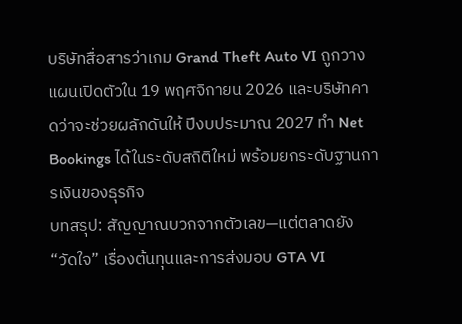บริษัทสื่อสารว่าเกม Grand Theft Auto VI ถูกวางแผนเปิดตัวใน 19 พฤศจิกายน 2026 และบริษัทคาดว่าจะช่วยผลักดันให้ ปีงบประมาณ 2027 ทำ Net Bookings ได้ในระดับสถิติใหม่ พร้อมยกระดับฐานการเงินของธุรกิจ
บทสรุป: สัญญาณบวกจากตัวเลข—แต่ตลาดยัง “วัดใจ” เรื่องต้นทุนและการส่งมอบ GTA VI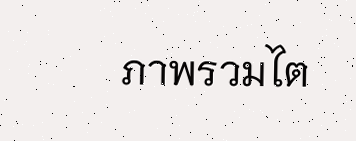ภาพรวมไต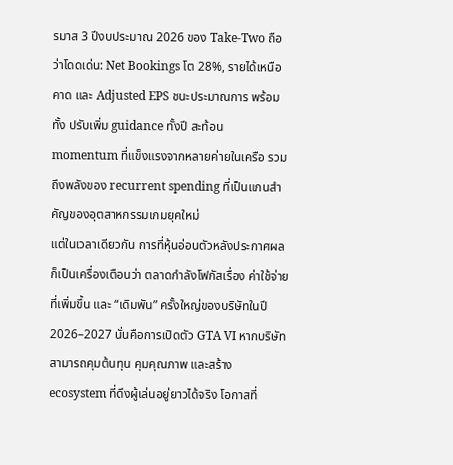รมาส 3 ปีงบประมาณ 2026 ของ Take-Two ถือว่าโดดเด่น: Net Bookings โต 28%, รายได้เหนือคาด และ Adjusted EPS ชนะประมาณการ พร้อมทั้ง ปรับเพิ่ม guidance ทั้งปี สะท้อน momentum ที่แข็งแรงจากหลายค่ายในเครือ รวมถึงพลังของ recurrent spending ที่เป็นแกนสำคัญของอุตสาหกรรมเกมยุคใหม่
แต่ในเวลาเดียวกัน การที่หุ้นอ่อนตัวหลังประกาศผลก็เป็นเครื่องเตือนว่า ตลาดกำลังโฟกัสเรื่อง ค่าใช้จ่ายที่เพิ่มขึ้น และ “เดิมพัน” ครั้งใหญ่ของบริษัทในปี 2026–2027 นั่นคือการเปิดตัว GTA VI หากบริษัทสามารถคุมต้นทุน คุมคุณภาพ และสร้าง ecosystem ที่ดึงผู้เล่นอยู่ยาวได้จริง โอกาสที่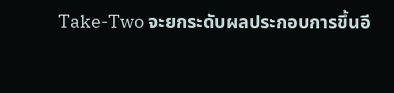Take-Two จะยกระดับผลประกอบการขึ้นอี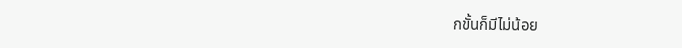กขั้นก็มีไม่น้อย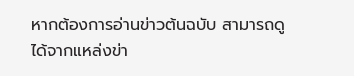หากต้องการอ่านข่าวต้นฉบับ สามารถดูได้จากแหล่งข่า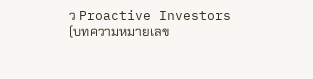ว Proactive Investors (บทความหมายเลข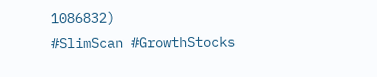1086832)
#SlimScan #GrowthStocks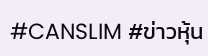#CANSLIM #ข่าวหุ้น